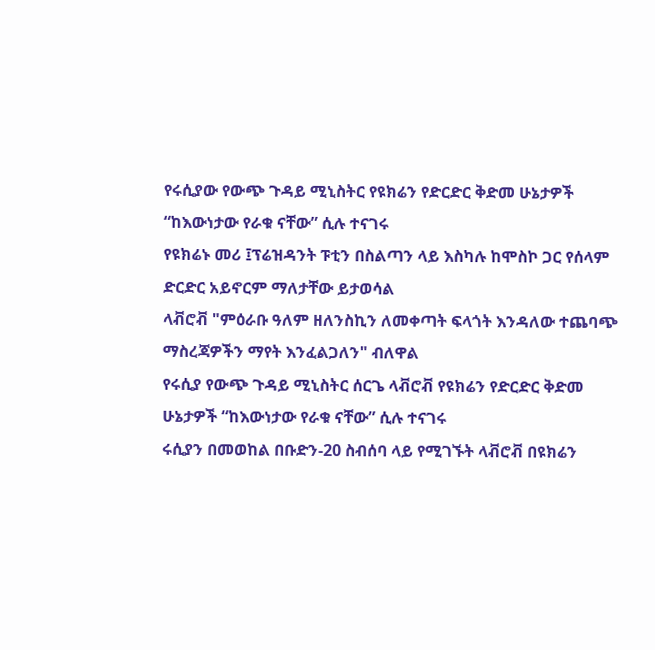የሩሲያው የውጭ ጉዳይ ሚኒስትር የዩክሬን የድርድር ቅድመ ሁኔታዎች “ከእውነታው የራቁ ናቸው” ሲሉ ተናገሩ
የዩክሬኑ መሪ ፤ፕሬዝዳንት ፑቲን በስልጣን ላይ እስካሉ ከሞስኮ ጋር የሰላም ድርድር አይኖርም ማለታቸው ይታወሳል
ላቭሮቭ "ምዕራቡ ዓለም ዘለንስኪን ለመቀጣት ፍላጎት እንዳለው ተጨባጭ ማስረጃዎችን ማየት እንፈልጋለን" ብለዋል
የሩሲያ የውጭ ጉዳይ ሚኒስትር ሰርጌ ላቭሮቭ የዩክሬን የድርድር ቅድመ ሁኔታዎች “ከእውነታው የራቁ ናቸው” ሲሉ ተናገሩ
ሩሲያን በመወከል በቡድን-20 ስብሰባ ላይ የሚገኙት ላቭሮቭ በዩክሬን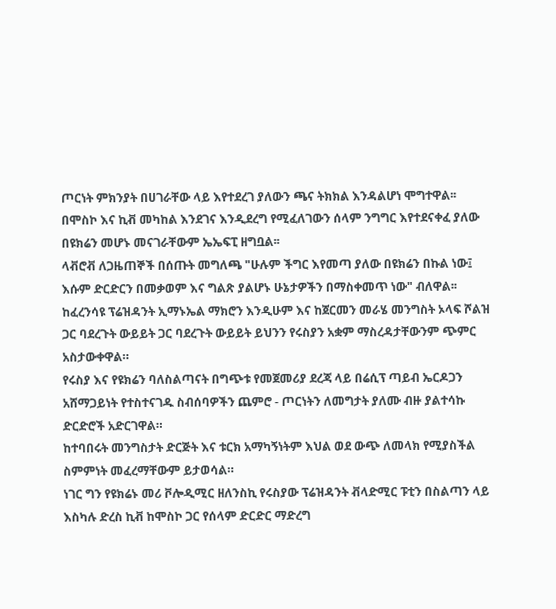ጦርነት ምክንያት በሀገራቸው ላይ እየተደረገ ያለውን ጫና ትክክል እንዳልሆነ ሞግተዋል፡፡
በሞስኮ እና ኪቭ መካከል እንደገና እንዲደረግ የሚፈለገውን ሰላም ንግግር እየተደናቀፈ ያለው በዩክሬን መሆኑ መናገራቸውም ኤኤፍፒ ዘግቧል፡፡
ላቭሮቭ ለጋዜጠኞች በሰጡት መግለጫ "ሁሉም ችግር እየመጣ ያለው በዩክሬን በኩል ነው፤ እሱም ድርድርን በመቃወም እና ግልጽ ያልሆኑ ሁኔታዎችን በማስቀመጥ ነው" ብለዋል፡፡
ከፈረንሳዩ ፕሬዝዳንት ኢማኑኤል ማክሮን እንዲሁም እና ከጀርመን መራሄ መንግስት ኦላፍ ሾልዝ ጋር ባደረጉት ውይይት ጋር ባደረጉት ውይይት ይህንን የሩስያን አቋም ማስረዳታቸውንም ጭምር አስታውቀዋል።
የሩስያ እና የዩክሬን ባለስልጣናት በግጭቱ የመጀመሪያ ደረጃ ላይ በሬሲፕ ጣይብ ኤርዶጋን አሸማጋይነት የተስተናገዱ ስብሰባዎችን ጨምሮ - ጦርነትን ለመግታት ያለሙ ብዙ ያልተሳኩ ድርድሮች አድርገዋል።
ከተባበሩት መንግስታት ድርጅት እና ቱርክ አማካኝነትም እህል ወደ ውጭ ለመላክ የሚያስችል ስምምነት መፈረማቸውም ይታወሳል።
ነገር ግን የዩክሬኑ መሪ ቮሎዲሚር ዘለንስኪ የሩስያው ፕሬዝዳንት ቭላድሚር ፑቲን በስልጣን ላይ እስካሉ ድረስ ኪቭ ከሞስኮ ጋር የሰላም ድርድር ማድረግ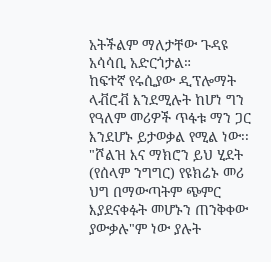አትችልም ማለታቸው ጉዳዩ አሳሳቢ አድርጎታል።
ከፍተኛ የሩሲያው ዲፕሎማት ላቭሮቭ እንደሚሉት ከሆነ ግን የዓለም መሪዎች ጥፋቱ ማን ጋር እንደሆኑ ይታወቃል የሚል ነው፡፡
"ሾልዝ እና ማክሮን ይህ ሂደት (የሰላም ንግግር) የዩክሬኑ መሪ ህግ በማውጣትም ጭምር እያደናቀፉት መሆኑን ጠንቅቀው ያውቃሉ"ም ነው ያሉት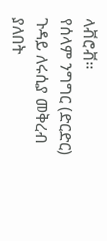ላቭሮቭ፡፡
የሰላም ንግግር (ድርድር) ጉዳይ ለሩሲያ መቅረብ ያለበት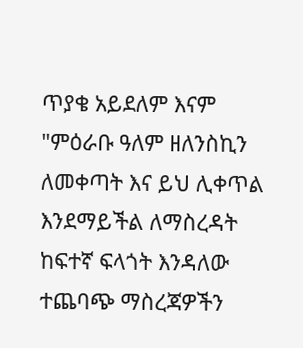ጥያቄ አይደለም እናም "ምዕራቡ ዓለም ዘለንስኪን ለመቀጣት እና ይህ ሊቀጥል እንደማይችል ለማስረዳት ከፍተኛ ፍላጎት እንዳለው ተጨባጭ ማስረጃዎችን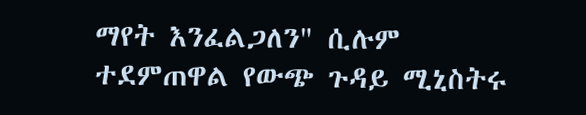ማየት እንፈልጋለን" ሲሉም ተደምጠዋል የውጭ ጉዳይ ሚኒስትሩ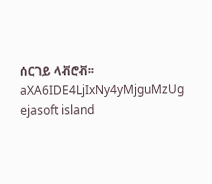ሰርገይ ላቭሮቭ፡፡
aXA6IDE4LjIxNy4yMjguMzUg ejasoft island